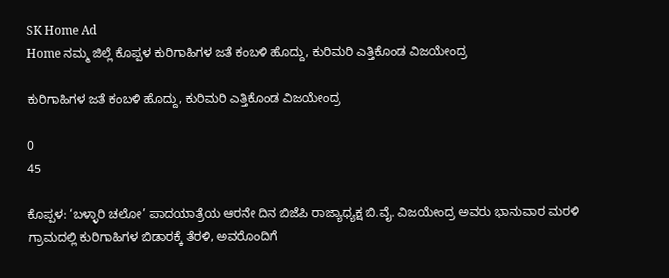SK Home Ad
Home ನಮ್ಮ ಜಿಲ್ಲೆ ಕೊಪ್ಪಳ ಕುರಿಗಾಹಿಗಳ ಜತೆ ಕಂಬಳಿ ಹೊದ್ದು, ಕುರಿಮರಿ ಎತ್ತಿಕೊಂಡ ವಿಜಯೇಂದ್ರ

ಕುರಿಗಾಹಿಗಳ ಜತೆ ಕಂಬಳಿ ಹೊದ್ದು, ಕುರಿಮರಿ ಎತ್ತಿಕೊಂಡ ವಿಜಯೇಂದ್ರ

0
45

ಕೊಪ್ಪಳ: ‘ಬಳ್ಳಾರಿ ಚಲೋ’ ಪಾದಯಾತ್ರೆಯ ಆರನೇ ದಿನ ಬಿಜೆಪಿ ರಾಜ್ಯಾಧ್ಯಕ್ಷ ಬಿ.ವೈ. ವಿಜಯೇಂದ್ರ ಅವರು ಭಾನುವಾರ ಮರಳಿ ಗ್ರಾಮದಲ್ಲಿ ಕುರಿಗಾಹಿಗಳ ಬಿಡಾರಕ್ಕೆ ತೆರಳಿ, ಅವರೊಂದಿಗೆ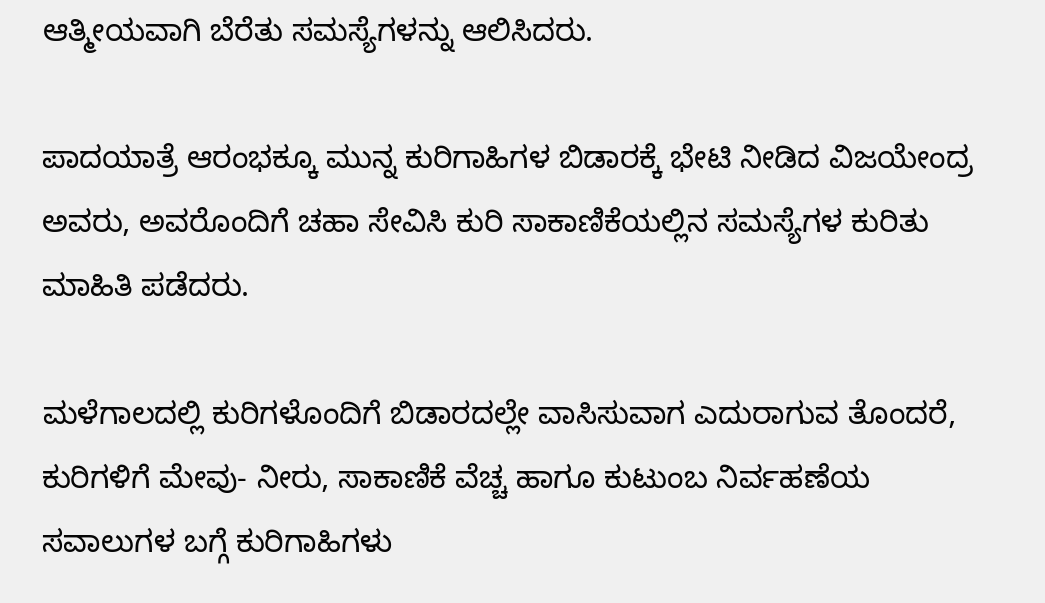ಆತ್ಮೀಯವಾಗಿ ಬೆರೆತು ಸಮಸ್ಯೆಗಳನ್ನು ಆಲಿಸಿದರು.

ಪಾದಯಾತ್ರೆ ಆರಂಭಕ್ಕೂ ಮುನ್ನ ಕುರಿಗಾಹಿಗಳ ಬಿಡಾರಕ್ಕೆ ಭೇಟಿ ನೀಡಿದ ವಿಜಯೇಂದ್ರ ಅವರು, ಅವರೊಂದಿಗೆ ಚಹಾ ಸೇವಿಸಿ ಕುರಿ ಸಾಕಾಣಿಕೆಯಲ್ಲಿನ ಸಮಸ್ಯೆಗಳ ಕುರಿತು ಮಾಹಿತಿ ಪಡೆದರು.

ಮಳೆಗಾಲದಲ್ಲಿ ಕುರಿಗಳೊಂದಿಗೆ ಬಿಡಾರದಲ್ಲೇ ವಾಸಿಸುವಾಗ ಎದುರಾಗುವ ತೊಂದರೆ, ಕುರಿಗಳಿಗೆ ಮೇವು- ನೀರು, ಸಾಕಾಣಿಕೆ ವೆಚ್ಚ ಹಾಗೂ ಕುಟುಂಬ ನಿರ್ವಹಣೆಯ ಸವಾಲುಗಳ ಬಗ್ಗೆ ಕುರಿಗಾಹಿಗಳು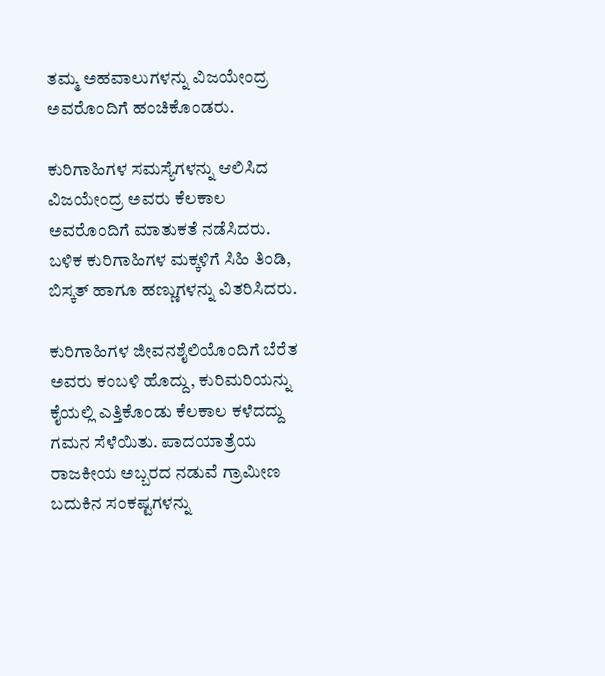ತಮ್ಮ ಅಹವಾಲುಗಳನ್ನು ವಿಜಯೇಂದ್ರ ಅವರೊಂದಿಗೆ ಹಂಚಿಕೊಂಡರು.

ಕುರಿಗಾಹಿಗಳ ಸಮಸ್ಯೆಗಳನ್ನು ಆಲಿಸಿದ ವಿಜಯೇಂದ್ರ ಅವರು ಕೆಲಕಾಲ ಅವರೊಂದಿಗೆ ಮಾತುಕತೆ ನಡೆಸಿದರು. ಬಳಿಕ ಕುರಿಗಾಹಿಗಳ ಮಕ್ಕಳಿಗೆ ಸಿಹಿ ತಿಂಡಿ, ಬಿಸ್ಕತ್ ಹಾಗೂ ಹಣ್ಣುಗಳನ್ನು ವಿತರಿಸಿದರು.

ಕುರಿಗಾಹಿಗಳ ಜೀವನಶೈಲಿಯೊಂದಿಗೆ ಬೆರೆತ ಅವರು ಕಂಬಳಿ ಹೊದ್ದು, ಕುರಿಮರಿಯನ್ನು ಕೈಯಲ್ಲಿ ಎತ್ತಿಕೊಂಡು ಕೆಲಕಾಲ ಕಳೆದದ್ದು ಗಮನ ಸೆಳೆಯಿತು. ಪಾದಯಾತ್ರೆಯ ರಾಜಕೀಯ ಅಬ್ಬರದ ನಡುವೆ ಗ್ರಾಮೀಣ ಬದುಕಿನ ಸಂಕಷ್ಟಗಳನ್ನು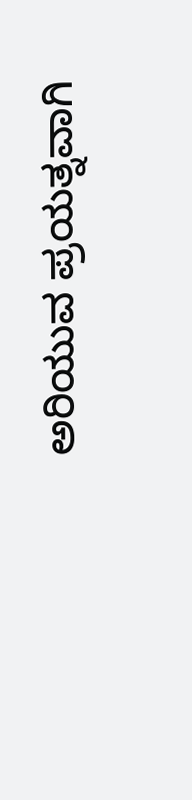ಅರಿಯುವ ಪ್ರಯತ್ನವಾಗಿ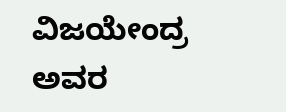ವಿಜಯೇಂದ್ರ ಅವರ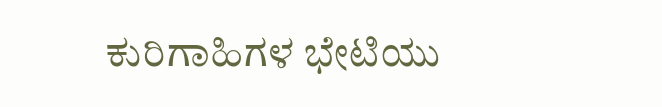ಕುರಿಗಾಹಿಗಳ ಭೇಟಿಯು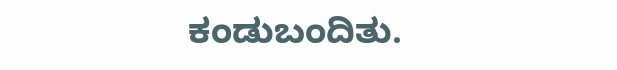ಕಂಡುಬಂದಿತು.